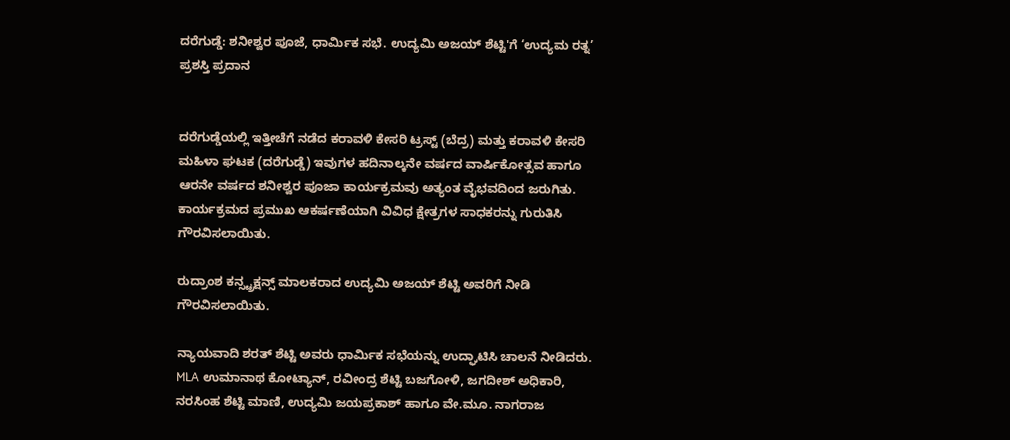ದರೆಗುಡ್ಡೆ: ಶನೀಶ್ವರ ಪೂಜೆ, ಧಾರ್ಮಿಕ ಸಭೆ. ಉದ್ಯಮಿ ಅಜಯ್ ಶೆಟ್ಟಿ'ಗೆ ‘ಉದ್ಯಮ ರತ್ನ’ ಪ್ರಶಸ್ತಿ ಪ್ರದಾನ


ದರೆಗುಡ್ಡೆಯಲ್ಲಿ ಇತ್ತೀಚೆಗೆ ನಡೆದ ಕರಾವಳಿ ಕೇಸರಿ ಟ್ರಸ್ಟ್ (ಬೆದ್ರ) ಮತ್ತು ಕರಾವಳಿ ಕೇಸರಿ ಮಹಿಳಾ ಘಟಕ (ದರೆಗುಡ್ಡೆ) ಇವುಗಳ ಹದಿನಾಲ್ಕನೇ ವರ್ಷದ ವಾರ್ಷಿಕೋತ್ಸವ ಹಾಗೂ ಆರನೇ ವರ್ಷದ ಶನೀಶ್ವರ ಪೂಜಾ ಕಾರ್ಯಕ್ರಮವು ಅತ್ಯಂತ ವೈಭವದಿಂದ ಜರುಗಿತು. ಕಾರ್ಯಕ್ರಮದ ಪ್ರಮುಖ ಆಕರ್ಷಣೆಯಾಗಿ ವಿವಿಧ ಕ್ಷೇತ್ರಗಳ ಸಾಧಕರನ್ನು ಗುರುತಿಸಿ ಗೌರವಿಸಲಾಯಿತು.

ರುದ್ರಾಂಶ ಕನ್ಸ್ಟ್ರಕ್ಷನ್ಸ್ ಮಾಲಕರಾದ ಉದ್ಯಮಿ ಅಜಯ್ ಶೆಟ್ಟಿ ಅವರಿಗೆ ನೀಡಿ ಗೌರವಿಸಲಾಯಿತು.

ನ್ಯಾಯವಾದಿ ಶರತ್ ಶೆಟ್ಟಿ ಅವರು ಧಾರ್ಮಿಕ ಸಭೆಯನ್ನು ಉದ್ಘಾಟಿಸಿ ಚಾಲನೆ ನೀಡಿದರು. MLA ಉಮಾನಾಥ ಕೋಟ್ಯಾನ್, ರವೀಂದ್ರ ಶೆಟ್ಟಿ ಬಜಗೋಳಿ, ಜಗದೀಶ್ ಅಧಿಕಾರಿ, ನರಸಿಂಹ ಶೆಟ್ಟಿ ಮಾಣಿ, ಉದ್ಯಮಿ ಜಯಪ್ರಕಾಶ್ ಹಾಗೂ ವೇ.ಮೂ. ನಾಗರಾಜ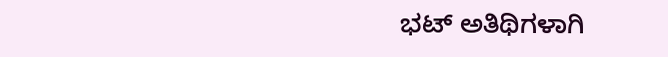ಭಟ್ ಅತಿಥಿಗಳಾಗಿ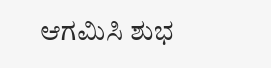ಆಗಮಿಸಿ ಶುಭ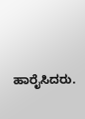ಹಾರೈಸಿದರು.